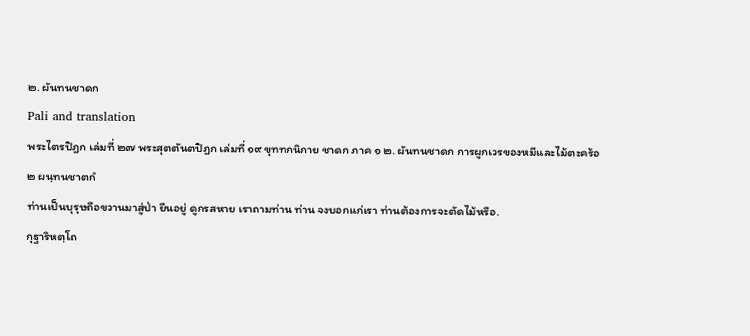๒. ผันทนชาดก
Pali and translation
พระไตรปิฎก เล่มที่ ๒๗ พระสุตตันตปิฎก เล่มที่ ๑๙ ขุททกนิกาย ชาดก ภาค ๑ ๒. ผันทนชาดก การผูกเวรของหมีและไม้ตะคร้อ
๒ ผนฺทนชาตกํ
ท่านเป็นบุรุษถือขวานมาสู่ป่า ยืนอยู่ ดูกรสหาย เราถามท่าน ท่าน จงบอกแก่เรา ท่านต้องการจะตัดไม้หรือ.
กุฐาริหตฺโถ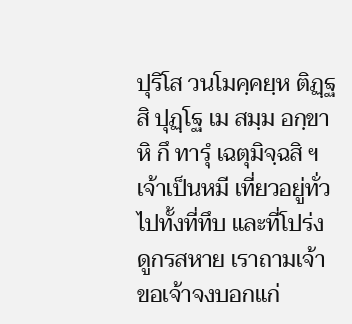ปุริโส วนโมคฺคยฺห ติฏฺฐสิ ปุฏฺโฐ เม สมฺม อกฺขาหิ กึ ทารุํ เฉตุมิจฺฉสิ ฯ
เจ้าเป็นหมี เที่ยวอยู่ทั่วไปทั้งที่ทึบ และที่โปร่ง ดูกรสหาย เราถามเจ้า ขอเจ้าจงบอกแก่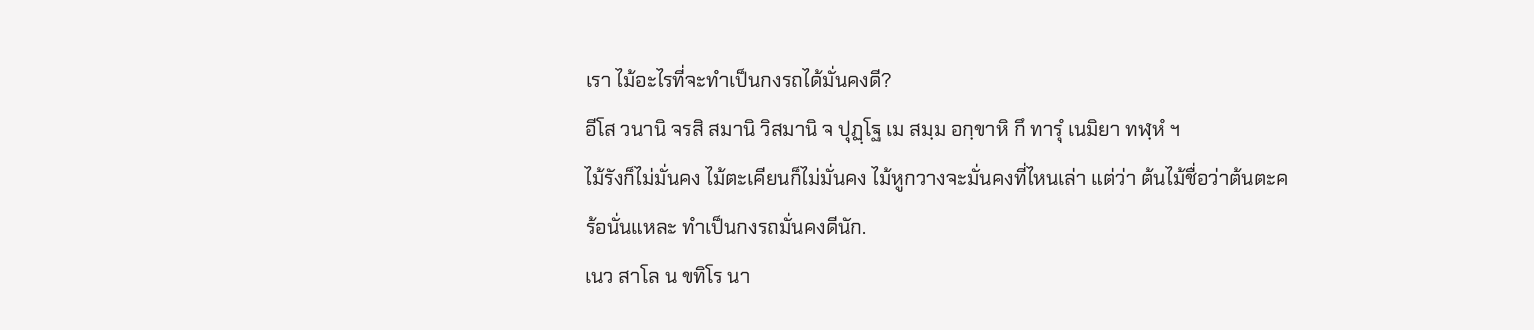เรา ไม้อะไรที่จะทำเป็นกงรถได้มั่นคงดี?
อีโส วนานิ จรสิ สมานิ วิสมานิ จ ปุฏฺโฐ เม สมฺม อกฺขาหิ กึ ทารุํ เนมิยา ทฬฺหํ ฯ
ไม้รังก็ไม่มั่นคง ไม้ตะเคียนก็ไม่มั่นคง ไม้หูกวางจะมั่นคงที่ไหนเล่า แต่ว่า ต้นไม้ชื่อว่าต้นตะคร้อนั่นแหละ ทำเป็นกงรถมั่นคงดีนัก.
เนว สาโล น ขทิโร นา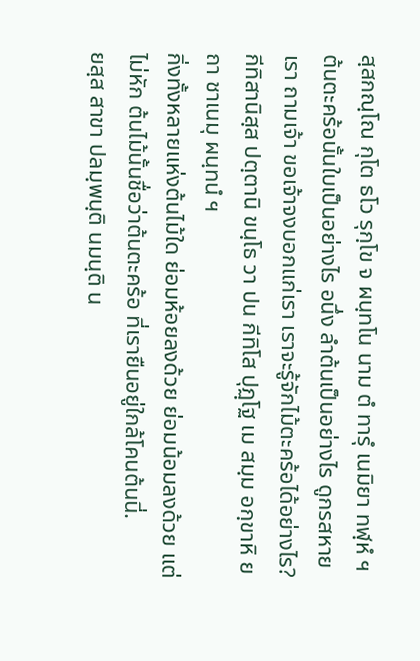สฺสกณฺโณ กุโต ธโว รุกฺโข จ ผนฺทโน นาม ตํ ทารุํ เนมิยา ทฬฺหํ ฯ
ต้นตะคร้อนั้นใบเป็นอย่างไร อนึ่ง ลำต้นเป็นอย่างไร ดูกรสหาย เรา ถามเจ้า ขอเจ้าจงบอกแก่เรา เราจะรู้จักไม้ตะคร้อได้อย่างไร?
กีทิสานิสฺส ปตฺตานิ ขนฺโธ วา ปน กีทิโส ปุฏฺโฐ เม สมฺม อกฺขาหิ ยถา ชาเนมุ ผนฺทนํ ฯ
กิ่งทั้งหลายแห่งต้นไม้ใด ย่อมห้อยลงด้วย ย่อมน้อมลงด้วย แต่ไม่หัก ต้นไม้นั้นชื่อว่าต้นตะคร้อ ที่เรายืนอยู่ใกล้โคนต้นนี่.
ยสฺส สาขา ปลมฺพนฺติ นมนฺติ น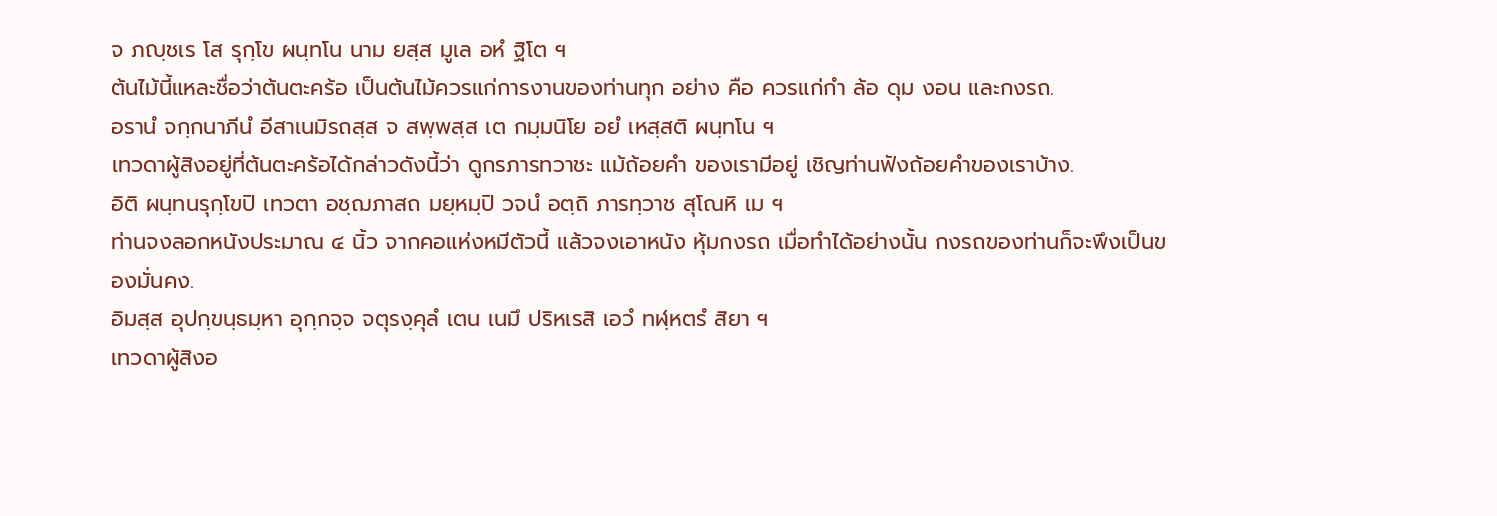จ ภญฺชเร โส รุกฺโข ผนฺทโน นาม ยสฺส มูเล อหํ ฐิโต ฯ
ต้นไม้นี้แหละชื่อว่าต้นตะคร้อ เป็นต้นไม้ควรแก่การงานของท่านทุก อย่าง คือ ควรแก่กำ ล้อ ดุม งอน และกงรถ.
อรานํ จกฺกนาภีนํ อีสาเนมิรถสฺส จ สพฺพสฺส เต กมฺมนิโย อยํ เหสฺสติ ผนฺทโน ฯ
เทวดาผู้สิงอยู่ที่ต้นตะคร้อได้กล่าวดังนี้ว่า ดูกรภารทวาชะ แม้ถ้อยคำ ของเรามีอยู่ เชิญท่านฟังถ้อยคำของเราบ้าง.
อิติ ผนฺทนรุกฺโขปิ เทวตา อชฺฌภาสถ มยฺหมฺปิ วจนํ อตฺถิ ภารทฺวาช สุโณหิ เม ฯ
ท่านจงลอกหนังประมาณ ๔ นิ้ว จากคอแห่งหมีตัวนี้ แล้วจงเอาหนัง หุ้มกงรถ เมื่อทำได้อย่างนั้น กงรถของท่านก็จะพึงเป็นของมั่นคง.
อิมสฺส อุปกฺขนฺธมฺหา อุกฺกจฺจ จตุรงฺคุลํ เตน เนมึ ปริหเรสิ เอวํ ทฬฺหตรํ สิยา ฯ
เทวดาผู้สิงอ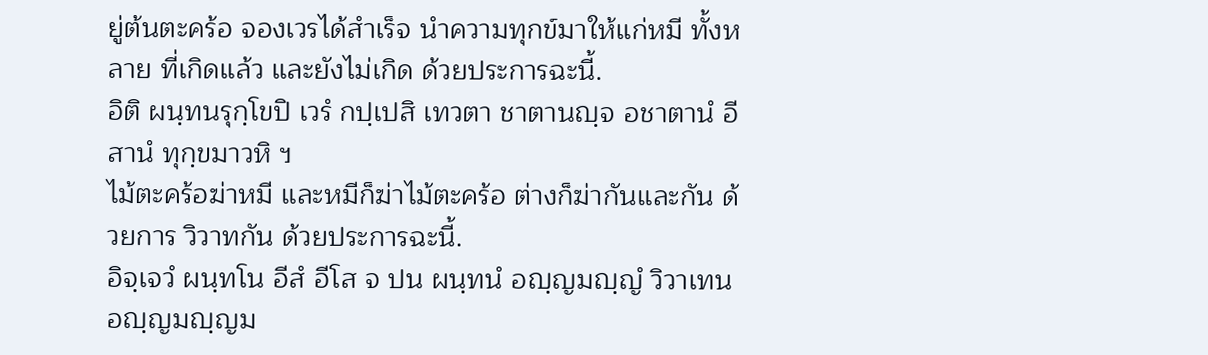ยู่ต้นตะคร้อ จองเวรได้สำเร็จ นำความทุกข์มาให้แก่หมี ทั้งหลาย ที่เกิดแล้ว และยังไม่เกิด ด้วยประการฉะนี้.
อิติ ผนฺทนรุกฺโขปิ เวรํ กปฺเปสิ เทวตา ชาตานญฺจ อชาตานํ อีสานํ ทุกฺขมาวหิ ฯ
ไม้ตะคร้อฆ่าหมี และหมีก็ฆ่าไม้ตะคร้อ ต่างก็ฆ่ากันและกัน ด้วยการ วิวาทกัน ด้วยประการฉะนี้.
อิจฺเจวํ ผนฺทโน อีสํ อีโส จ ปน ผนฺทนํ อญฺญมญฺญํ วิวาเทน อญฺญมญฺญม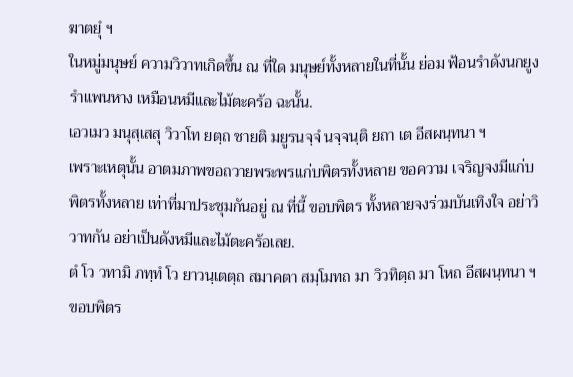ฆาตยุํ ฯ
ในหมู่มนุษย์ ความวิวาทเกิดขึ้น ณ ที่ใด มนุษย์ทั้งหลายในที่นั้น ย่อม ฟ้อนรำดังนกยูงรำแพนหาง เหมือนหมีและไม้ตะคร้อ ฉะนั้น.
เอวเมว มนุสฺเสสุ วิวาโท ยตฺถ ชายติ มยูรนจฺจํ นจฺจนฺติ ยถา เต อีสผนฺทนา ฯ
เพราะเหตุนั้น อาตมภาพขอถวายพระพรแก่บพิตรทั้งหลาย ขอความ เจริญจงมีแก่บพิตรทั้งหลาย เท่าที่มาประชุมกันอยู่ ณ ที่นี้ ขอบพิตร ทั้งหลายจงร่วมบันเทิงใจ อย่าวิวาทกัน อย่าเป็นดังหมีและไม้ตะคร้อเลย.
ตํ โว วทามิ ภทฺทํ โว ยาวนฺเตตฺถ สมาคตา สมฺโมทถ มา วิวทิตฺถ มา โหถ อีสผนฺทนา ฯ
ขอบพิตร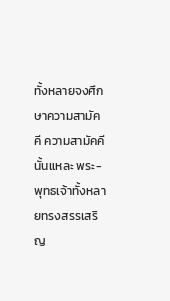ทั้งหลายจงศึกษาความสามัคคี ความสามัคคีนั้นแหละ พระ- พุทธเจ้าทั้งหลายทรงสรรเสริญ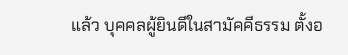แล้ว บุคคลผู้ยินดีในสามัคคีธรรม ตั้งอ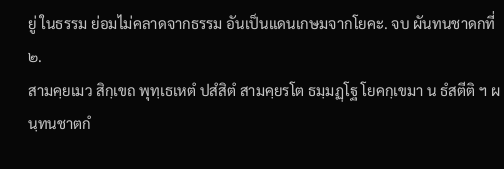ยู่ ในธรรม ย่อมไม่คลาดจากธรรม อันเป็นแดนเกษมจากโยคะ. จบ ผันทนชาดกที่ ๒.
สามคฺยเมว สิกฺเขถ พุทฺเธเหตํ ปสํสิตํ สามคฺยรโต ธมฺมฏฺโฐ โยคกฺเขมา น ธํสตีติ ฯ ผนฺทนชาตกํ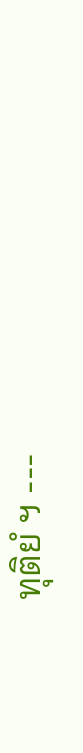ทุติยํ ฯ ---